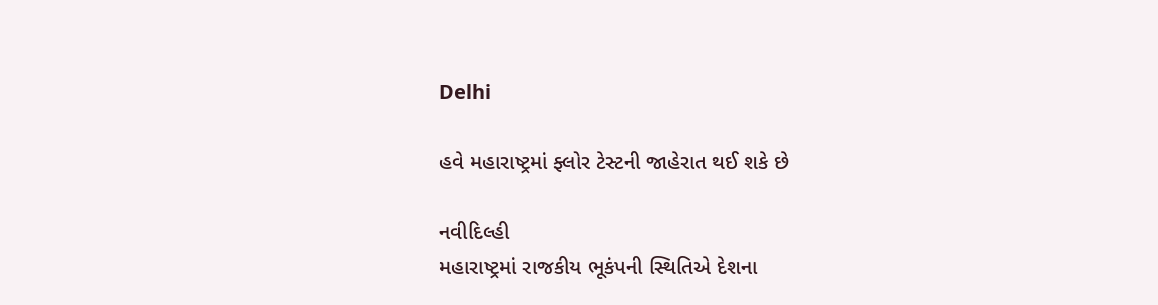Delhi

હવે મહારાષ્ટ્રમાં ફ્લોર ટેસ્ટની જાહેરાત થઈ શકે છે

નવીદિલ્હી
મહારાષ્ટ્રમાં રાજકીય ભૂકંપની સ્થિતિએ દેશના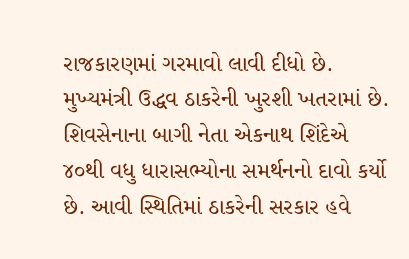રાજકારણમાં ગરમાવો લાવી દીધો છે. મુખ્યમંત્રી ઉદ્ધવ ઠાકરેની ખુરશી ખતરામાં છે. શિવસેનાના બાગી નેતા એકનાથ શિંદેએ ૪૦થી વધુ ધારાસભ્યોના સમર્થનનો દાવો કર્યો છે. આવી સ્થિતિમાં ઠાકરેની સરકાર હવે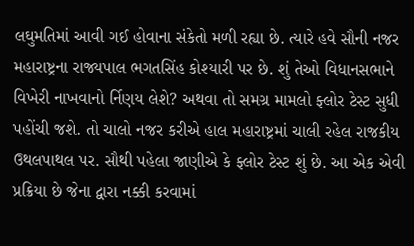લઘુમતિમાં આવી ગઈ હોવાના સંકેતો મળી રહ્યા છે. ત્યારે હવે સૌની નજર મહારાષ્ટ્રના રાજ્યપાલ ભગતસિંહ કોશ્યારી પર છે. શું તેઓ વિધાનસભાને વિખેરી નાખવાનો ર્નિણય લેશે? અથવા તો સમગ્ર મામલો ફ્લોર ટેસ્ટ સુધી પહોંચી જશે. તો ચાલો નજર કરીએ હાલ મહારાષ્ટ્રમાં ચાલી રહેલ રાજકીય ઉથલપાથલ પર. સૌથી પહેલા જાણીએ કે ફ્લોર ટેસ્ટ શું છે. આ એક એવી પ્રક્રિયા છે જેના દ્વારા નક્કી કરવામાં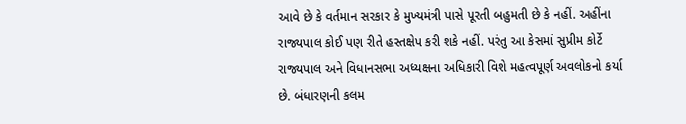આવે છે કે વર્તમાન સરકાર કે મુખ્યમંત્રી પાસે પૂરતી બહુમતી છે કે નહીં. અહીંના રાજ્યપાલ કોઈ પણ રીતે હસ્તક્ષેપ કરી શકે નહીં. પરંતુ આ કેસમાં સુપ્રીમ કોર્ટે રાજ્યપાલ અને વિધાનસભા અધ્યક્ષના અધિકારી વિશે મહત્વપૂર્ણ અવલોકનો કર્યા છે. બંધારણની કલમ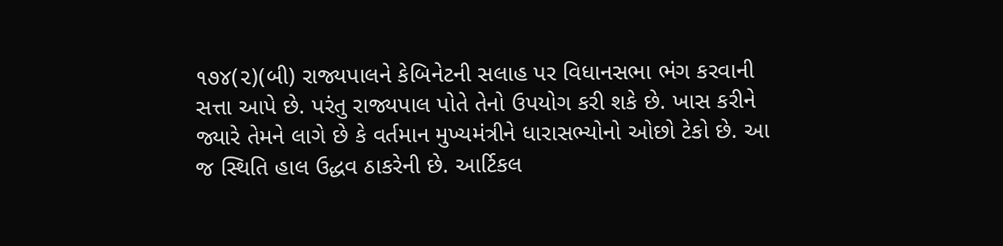૧૭૪(૨)(બી) રાજ્યપાલને કેબિનેટની સલાહ પર વિધાનસભા ભંગ કરવાની સત્તા આપે છે. પરંતુ રાજ્યપાલ પોતે તેનો ઉપયોગ કરી શકે છે. ખાસ કરીને જ્યારે તેમને લાગે છે કે વર્તમાન મુખ્યમંત્રીને ધારાસભ્યોનો ઓછો ટેકો છે. આ જ સ્થિતિ હાલ ઉદ્ધવ ઠાકરેની છે. આર્ટિકલ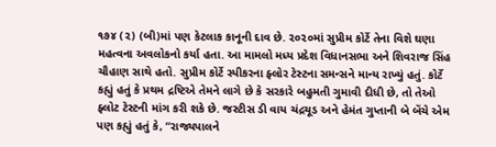૧૭૪ (૨) (બી)માં પણ કેટલાક કાનૂની દાવ છે. ૨૦૨૦માં સુપ્રીમ કોર્ટે તેના વિશે ઘણા મહત્વના અવલોકનો કર્યા હતા. આ મામલો મધ્ય પ્રદેશ વિધાનસભા અને શિવરાજ સિંહ ચૌહાણ સાથે હતો. સુપ્રીમ કોર્ટે સ્પીકરના ફ્લોર ટેસ્ટના સમન્સને માન્ય રાખ્યું હતું. કોર્ટે કહ્યું હતું કે પ્રથમ દ્રષ્ટિએ તેમને લાગે છે કે સરકારે બહુમતી ગુમાવી દીધી છે, તો તેઓ ફ્લોટ ટેસ્ટની માંગ કરી શકે છે. જસ્ટીસ ડી વાય ચંદ્રચૂડ અને હેમંત ગુપ્તાની બે બેંચે એમ પણ કહ્યું હતું કે, “રાજ્યપાલને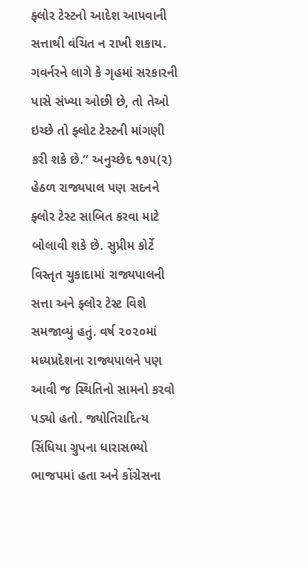ફ્લોર ટેસ્ટનો આદેશ આપવાની સત્તાથી વંચિત ન રાખી શકાય. ગવર્નરને લાગે કે ગૃહમાં સરકારની પાસે સંખ્યા ઓછી છે, તો તેઓ ઇચ્છે તો ફ્લોટ ટેસ્ટની માંગણી કરી શકે છે.” અનુચ્છેદ ૧૭૫(૨) હેઠળ રાજ્યપાલ પણ સદનને ફ્લોર ટેસ્ટ સાબિત કરવા માટે બોલાવી શકે છે. સુપ્રીમ કોર્ટે વિસ્તૃત ચુકાદામાં રાજ્યપાલની સત્તા અને ફ્લોર ટેસ્ટ વિશે સમજાવ્યું હતું. વર્ષ ૨૦૨૦માં મધ્યપ્રદેશના રાજ્યપાલને પણ આવી જ સ્થિતિનો સામનો કરવો પડ્યો હતો. જ્યોતિરાદિત્ય સિંધિયા ગ્રુપના ધારાસભ્યો ભાજપમાં હતા અને કોંગ્રેસના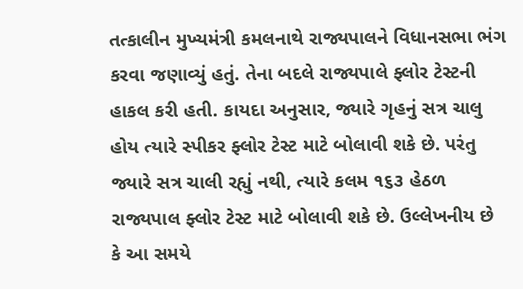તત્કાલીન મુખ્યમંત્રી કમલનાથે રાજ્યપાલને વિધાનસભા ભંગ કરવા જણાવ્યું હતું. તેના બદલે રાજ્યપાલે ફ્લોર ટેસ્ટની હાકલ કરી હતી. કાયદા અનુસાર, જ્યારે ગૃહનું સત્ર ચાલુ હોય ત્યારે સ્પીકર ફ્લોર ટેસ્ટ માટે બોલાવી શકે છે. પરંતુ જ્યારે સત્ર ચાલી રહ્યું નથી, ત્યારે કલમ ૧૬૩ હેઠળ રાજ્યપાલ ફ્લોર ટેસ્ટ માટે બોલાવી શકે છે. ઉલ્લેખનીય છે કે આ સમયે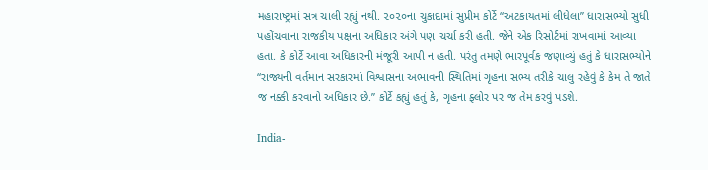મહારાષ્ટ્રમાં સત્ર ચાલી રહ્યું નથી. ૨૦૨૦ના ચુકાદામાં સુપ્રીમ કોર્ટે “અટકાયતમાં લીધેલા” ધારાસભ્યો સુધી પહોંચવાના રાજકીય પક્ષના અધિકાર અંગે પણ ચર્ચા કરી હતી. જેને એક રિસોર્ટમાં રાખવામાં આવ્યા હતા. કે કોર્ટે આવા અધિકારની મંજૂરી આપી ન હતી. પરંતુ તમણે ભારપૂર્વક જણાવ્યું હતું કે ધારાસભ્યોને “રાજ્યની વર્તમાન સરકારમાં વિશ્વાસના અભાવની સ્થિતિમાં ગૃહના સભ્ય તરીકે ચાલુ રહેવું કે કેમ તે જાતે જ નક્કી કરવાનો અધિકાર છે.” કોર્ટે કહ્યું હતું કે, ગૃહના ફ્લોર પર જ તેમ કરવું પડશે.

India-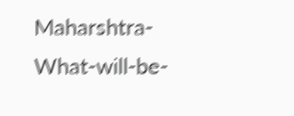Maharshtra-What-will-be-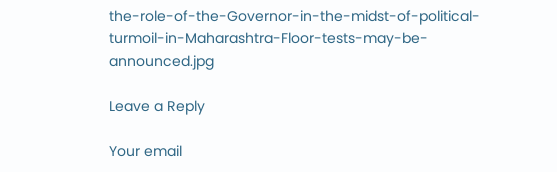the-role-of-the-Governor-in-the-midst-of-political-turmoil-in-Maharashtra-Floor-tests-may-be-announced.jpg

Leave a Reply

Your email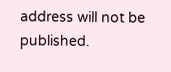address will not be published.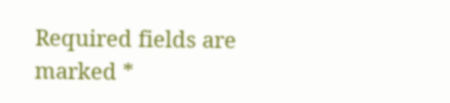Required fields are marked *